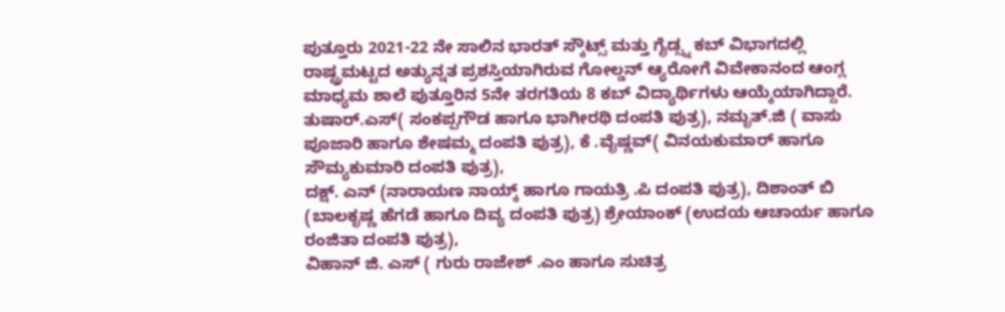ಪುತ್ತೂರು 2021-22 ನೇ ಸಾಲಿನ ಭಾರತ್ ಸ್ಕೌಟ್ಸ್ ಮತ್ತು ಗೈಡ್ಸ್ನ ಕಬ್ ವಿಭಾಗದಲ್ಲಿ ರಾಷ್ಟ್ರಮಟ್ಟದ ಅತ್ಯುನ್ನತ ಪ್ರಶಸ್ತಿಯಾಗಿರುವ ಗೋಲ್ಡನ್ ಆ್ಯರೋಗೆ ವಿವೇಕಾನಂದ ಆಂಗ್ಲ ಮಾಧ್ಯಮ ಶಾಲೆ ಪುತ್ತೂರಿನ 5ನೇ ತರಗತಿಯ 8 ಕಬ್ ವಿದ್ಯಾರ್ಥಿಗಳು ಆಯ್ಕೆಯಾಗಿದ್ದಾರೆ.
ತುಷಾರ್.ಎಸ್( ಸಂಕಪ್ಪಗೌಡ ಹಾಗೂ ಭಾಗೀರಥಿ ದಂಪತಿ ಪುತ್ರ), ನಮೃತ್.ಜಿ ( ವಾಸು ಪೂಜಾರಿ ಹಾಗೂ ಶೇಷಮ್ಮ ದಂಪತಿ ಪುತ್ರ), ಕೆ .ವೈಷ್ಣವ್( ವಿನಯಕುಮಾರ್ ಹಾಗೂ ಸೌಮ್ಯಕುಮಾರಿ ದಂಪತಿ ಪುತ್ರ),
ದಕ್ಷ್. ಎನ್ (ನಾರಾಯಣ ನಾಯ್ಕ್ ಹಾಗೂ ಗಾಯತ್ರಿ .ಪಿ ದಂಪತಿ ಪುತ್ರ), ದಿಶಾಂತ್ ಬಿ (ಬಾಲಕೃಷ್ಣ ಹೆಗಡೆ ಹಾಗೂ ದಿವ್ಯ ದಂಪತಿ ಪುತ್ರ) ಶ್ರೇಯಾಂಕ್ (ಉದಯ ಆಚಾರ್ಯ ಹಾಗೂ ರಂಜಿತಾ ದಂಪತಿ ಪುತ್ರ),
ವಿಹಾನ್ ಜಿ. ಎಸ್ ( ಗುರು ರಾಜೇಶ್ .ಎಂ ಹಾಗೂ ಸುಚಿತ್ರ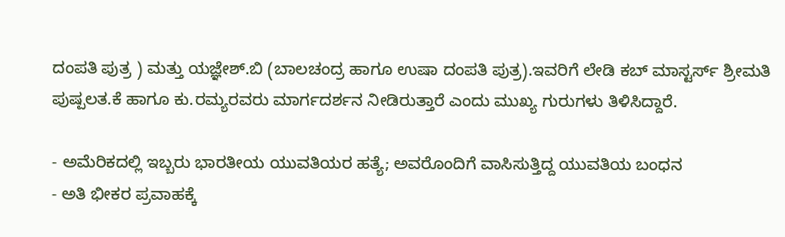ದಂಪತಿ ಪುತ್ರ ) ಮತ್ತು ಯಜ್ಞೇಶ್.ಬಿ (ಬಾಲಚಂದ್ರ ಹಾಗೂ ಉಷಾ ದಂಪತಿ ಪುತ್ರ).ಇವರಿಗೆ ಲೇಡಿ ಕಬ್ ಮಾಸ್ಟರ್ಸ್ ಶ್ರೀಮತಿ ಪುಷ್ಪಲತ.ಕೆ ಹಾಗೂ ಕು.ರಮ್ಯರವರು ಮಾರ್ಗದರ್ಶನ ನೀಡಿರುತ್ತಾರೆ ಎಂದು ಮುಖ್ಯ ಗುರುಗಳು ತಿಳಿಸಿದ್ದಾರೆ.

- ಅಮೆರಿಕದಲ್ಲಿ ಇಬ್ಬರು ಭಾರತೀಯ ಯುವತಿಯರ ಹತ್ಯೆ; ಅವರೊಂದಿಗೆ ವಾಸಿಸುತ್ತಿದ್ದ ಯುವತಿಯ ಬಂಧನ
- ಅತಿ ಭೀಕರ ಪ್ರವಾಹಕ್ಕೆ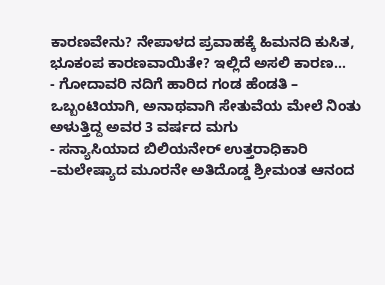ಕಾರಣವೇನು? ನೇಪಾಳದ ಪ್ರವಾಹಕ್ಕೆ ಹಿಮನದಿ ಕುಸಿತ, ಭೂಕಂಪ ಕಾರಣವಾಯಿತೇ? ಇಲ್ಲಿದೆ ಅಸಲಿ ಕಾರಣ…
- ಗೋದಾವರಿ ನದಿಗೆ ಹಾರಿದ ಗಂಡ ಹೆಂಡತಿ – ಒಬ್ಬಂಟಿಯಾಗಿ, ಅನಾಥವಾಗಿ ಸೇತುವೆಯ ಮೇಲೆ ನಿಂತು ಅಳುತ್ತಿದ್ದ ಅವರ 3 ವರ್ಷದ ಮಗು
- ಸನ್ಯಾಸಿಯಾದ ಬಿಲಿಯನೇರ್ ಉತ್ತರಾಧಿಕಾರಿ –ಮಲೇಷ್ಯಾದ ಮೂರನೇ ಅತಿದೊಡ್ಡ ಶ್ರೀಮಂತ ಆನಂದ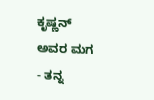ಕೃಷ್ಣನ್ ಅವರ ಮಗ
- ತನ್ನ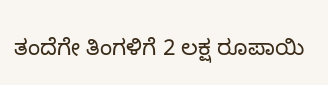ತಂದೆಗೇ ತಿಂಗಳಿಗೆ 2 ಲಕ್ಷ ರೂಪಾಯಿ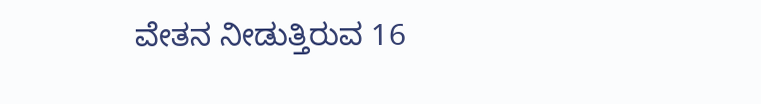ವೇತನ ನೀಡುತ್ತಿರುವ 16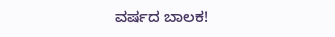ವರ್ಷದ ಬಾಲಕ!